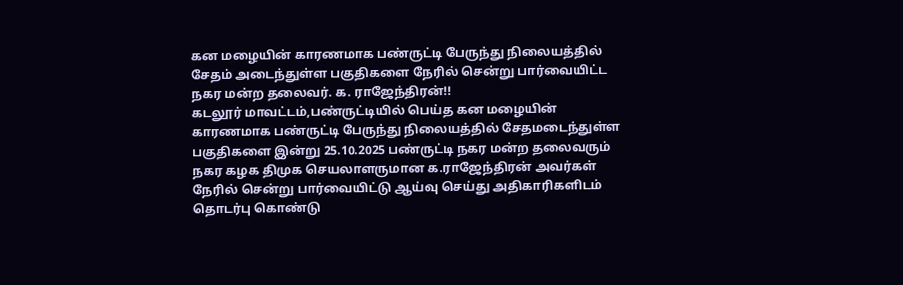கன மழையின் காரணமாக பண்ருட்டி பேருந்து நிலையத்தில் சேதம் அடைந்துள்ள பகுதிகளை நேரில் சென்று பார்வையிட்ட நகர மன்ற தலைவர். க. ராஜேந்திரன்!!
கடலூர் மாவட்டம்,பண்ருட்டியில் பெய்த கன மழையின் காரணமாக பண்ருட்டி பேருந்து நிலையத்தில் சேதமடைந்துள்ள பகுதிகளை இன்று 25.10.2025 பண்ருட்டி நகர மன்ற தலைவரும் நகர கழக திமுக செயலாளருமான க.ராஜேந்திரன் அவர்கள் நேரில் சென்று பார்வையிட்டு ஆய்வு செய்து அதிகாரிகளிடம் தொடர்பு கொண்டு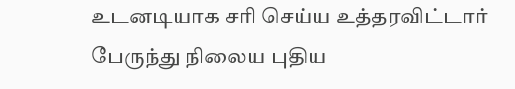உடனடியாக சரி செய்ய உத்தரவிட்டார் பேருந்து நிலைய புதிய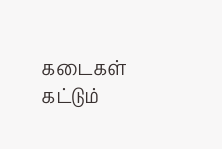கடைகள் கட்டும்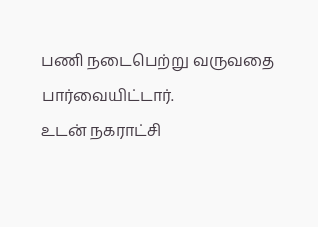பணி நடைபெற்று வருவதை பார்வையிட்டார்.
உடன் நகராட்சி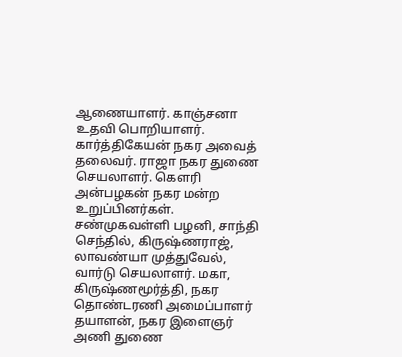ஆணையாளர். காஞ்சனா உதவி பொறியாளர். கார்த்திகேயன் நகர அவைத் தலைவர். ராஜா நகர துணை செயலாளர். கௌரி அன்பழகன் நகர மன்ற உறுப்பினர்கள். சண்முகவள்ளி பழனி, சாந்தி செந்தில், கிருஷ்ணராஜ், லாவண்யா முத்துவேல், வார்டு செயலாளர். மகா, கிருஷ்ணமூர்த்தி, நகர தொண்டரணி அமைப்பாளர் தயாளன், நகர இளைஞர் அணி துணை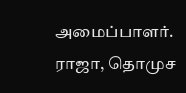அமைப்பாளர். ராஜா, தொமுச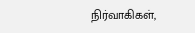நிர்வாகிகள்,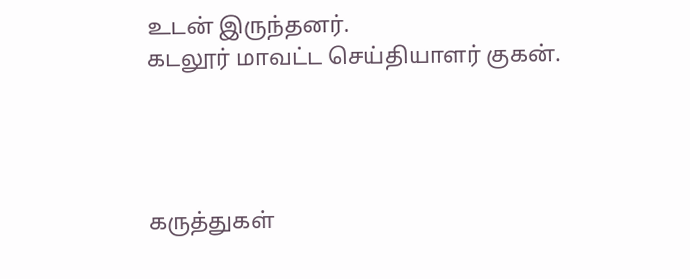உடன் இருந்தனர்.
கடலூர் மாவட்ட செய்தியாளர் குகன்.




கருத்துகள்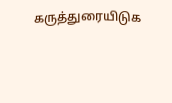கருத்துரையிடுக